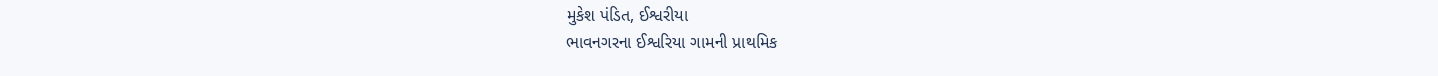મુકેશ પંડિત, ઈશ્વરીયા
ભાવનગરના ઈશ્વરિયા ગામની પ્રાથમિક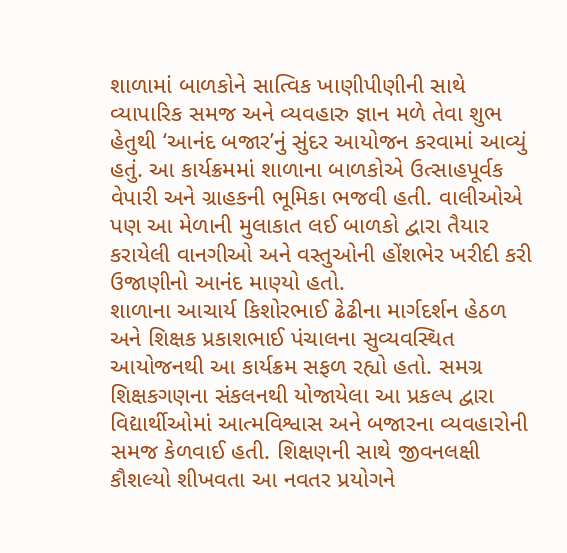શાળામાં બાળકોને સાત્વિક ખાણીપીણીની સાથે વ્યાપારિક સમજ અને વ્યવહારુ જ્ઞાન મળે તેવા શુભ હેતુથી ‘આનંદ બજાર’નું સુંદર આયોજન કરવામાં આવ્યું હતું. આ કાર્યક્રમમાં શાળાના બાળકોએ ઉત્સાહપૂર્વક વેપારી અને ગ્રાહકની ભૂમિકા ભજવી હતી. વાલીઓએ પણ આ મેળાની મુલાકાત લઈ બાળકો દ્વારા તૈયાર કરાયેલી વાનગીઓ અને વસ્તુઓની હોંશભેર ખરીદી કરી ઉજાણીનો આનંદ માણ્યો હતો.
શાળાના આચાર્ય કિશોરભાઈ ઢેઢીના માર્ગદર્શન હેઠળ અને શિક્ષક પ્રકાશભાઈ પંચાલના સુવ્યવસ્થિત આયોજનથી આ કાર્યક્રમ સફળ રહ્યો હતો. સમગ્ર શિક્ષકગણના સંકલનથી યોજાયેલા આ પ્રકલ્પ દ્વારા વિદ્યાર્થીઓમાં આત્મવિશ્વાસ અને બજારના વ્યવહારોની સમજ કેળવાઈ હતી. શિક્ષણની સાથે જીવનલક્ષી કૌશલ્યો શીખવતા આ નવતર પ્રયોગને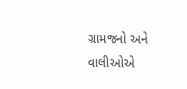ગ્રામજનો અને વાલીઓએ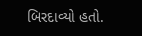બિરદાવ્યો હતો.